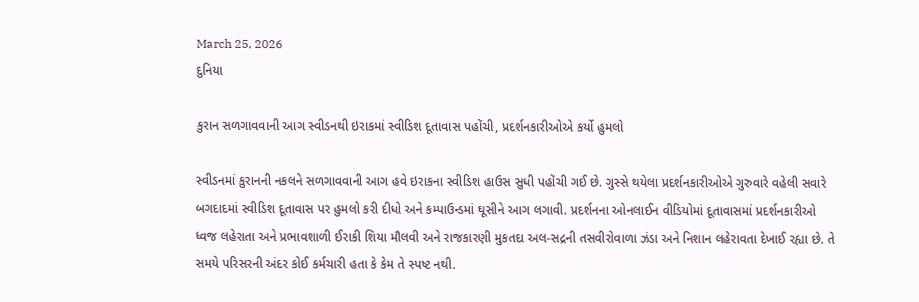March 25, 2026
દુનિયા

કુરાન સળગાવવાની આગ સ્વીડનથી ઇરાકમાં સ્વીડિશ દૂતાવાસ પહોંચી, પ્રદર્શનકારીઓએ કર્યો હુમલો

સ્વીડનમાં કુરાનની નકલને સળગાવવાની આગ હવે ઇરાકના સ્વીડિશ હાઉસ સુધી પહોંચી ગઈ છે. ગુસ્સે થયેલા પ્રદર્શનકારીઓએ ગુરુવારે વહેલી સવારે બગદાદમાં સ્વીડિશ દૂતાવાસ પર હુમલો કરી દીધો અને કમ્પાઉન્ડમાં ઘૂસીને આગ લગાવી. પ્રદર્શનના ઓનલાઈન વીડિયોમાં દૂતાવાસમાં પ્રદર્શનકારીઓ ધ્વજ લહેરાતા અને પ્રભાવશાળી ઈરાકી શિયા મૌલવી અને રાજકારણી મુકતદા અલ-સદ્રની તસવીરોવાળા ઝંડા અને નિશાન લહેરાવતા દેખાઈ રહ્યા છે. તે સમયે પરિસરની અંદર કોઈ કર્મચારી હતા કે કેમ તે સ્પષ્ટ નથી.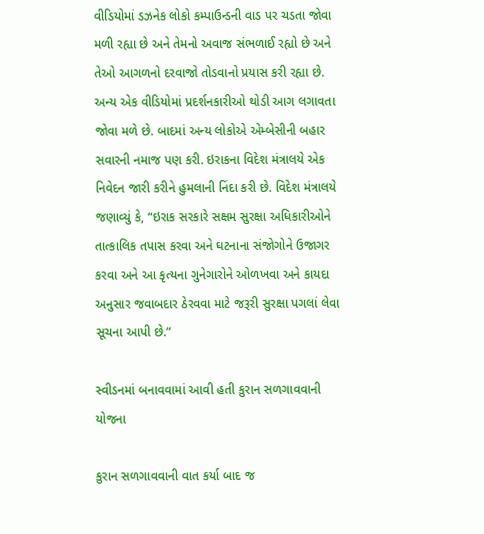વીડિયોમાં ડઝનેક લોકો કમ્પાઉન્ડની વાડ પર ચડતા જોવા મળી રહ્યા છે અને તેમનો અવાજ સંભળાઈ રહ્યો છે અને તેઓ આગળનો દરવાજો તોડવાનો પ્રયાસ કરી રહ્યા છે. અન્ય એક વીડિયોમાં પ્રદર્શનકારીઓ થોડી આગ લગાવતા જોવા મળે છે. બાદમાં અન્ય લોકોએ એમ્બેસીની બહાર સવારની નમાજ પણ કરી. ઇરાકના વિદેશ મંત્રાલયે એક નિવેદન જારી કરીને હુમલાની નિંદા કરી છે. વિદેશ મંત્રાલયે જણાવ્યું કે, “ઇરાક સરકારે સક્ષમ સુરક્ષા અધિકારીઓને તાત્કાલિક તપાસ કરવા અને ઘટનાના સંજોગોને ઉજાગર કરવા અને આ કૃત્યના ગુનેગારોને ઓળખવા અને કાયદા અનુસાર જવાબદાર ઠેરવવા માટે જરૂરી સુરક્ષા પગલાં લેવા સૂચના આપી છે.”

સ્વીડનમાં બનાવવામાં આવી હતી કુરાન સળગાવવાની યોજના

કુરાન સળગાવવાની વાત કર્યા બાદ જ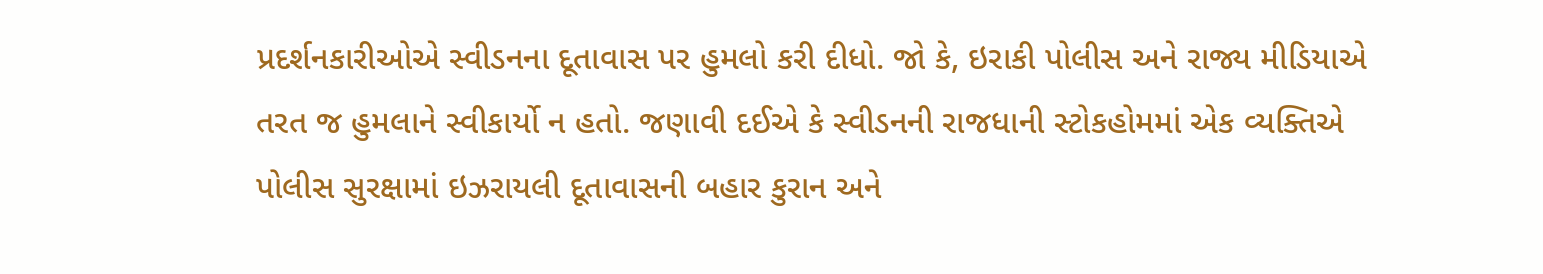પ્રદર્શનકારીઓએ સ્વીડનના દૂતાવાસ પર હુમલો કરી દીધો. જો કે, ઇરાકી પોલીસ અને રાજ્ય મીડિયાએ તરત જ હુમલાને સ્વીકાર્યો ન હતો. જણાવી દઈએ કે સ્વીડનની રાજધાની સ્ટોકહોમમાં એક વ્યક્તિએ પોલીસ સુરક્ષામાં ઇઝરાયલી દૂતાવાસની બહાર કુરાન અને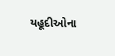યહૂદીઓના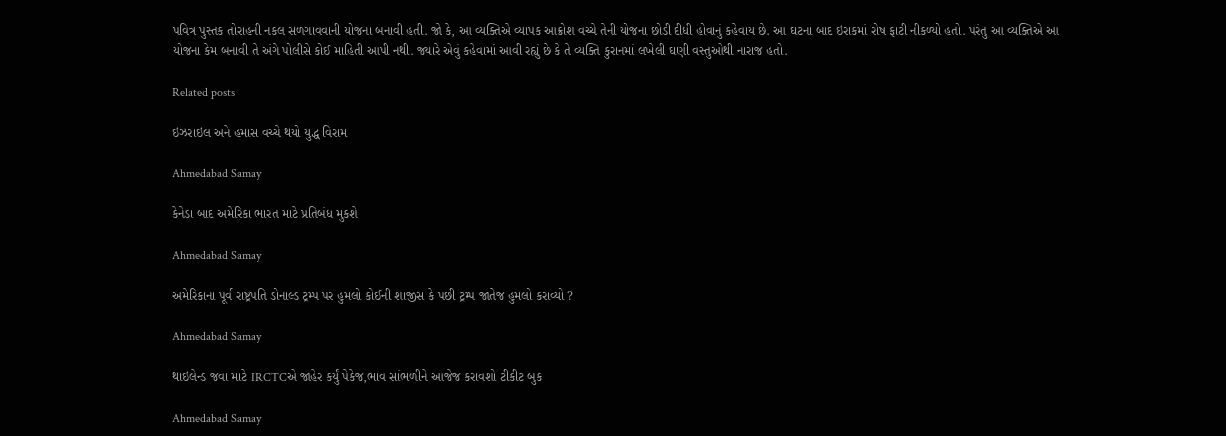પવિત્ર પુસ્તક તોરાહની નકલ સળગાવવાની યોજના બનાવી હતી. જો કે, આ વ્યક્તિએ વ્યાપક આક્રોશ વચ્ચે તેની યોજના છોડી દીધી હોવાનું કહેવાય છે. આ ઘટના બાદ ઇરાકમાં રોષ ફાટી નીકળ્યો હતો. પરંતુ આ વ્યક્તિએ આ યોજના કેમ બનાવી તે અંગે પોલીસે કોઈ માહિતી આપી નથી. જ્યારે એવું કહેવામાં આવી રહ્યું છે કે તે વ્યક્તિ કુરાનમાં લખેલી ઘણી વસ્તુઓથી નારાજ હતો.

Related posts

ઇઝરાઇલ અને હમાસ વચ્ચે થયો યુદ્ધ વિરામ

Ahmedabad Samay

કેનેડા બાદ અમેરિકા ભારત માટે પ્રતિબંધ મુકશે

Ahmedabad Samay

અમેરિકાના પૂર્વ રાષ્ટ્રપતિ ડોનાલ્ડ ટ્રમ્પ પર હુમલો કોઈની શાજીસ કે પછી ટ્રમ્પ જાતેજ હુમલો કરાવ્યો ?

Ahmedabad Samay

થાઇલેન્ડ જવા માટે IRCTCએ જાહેર કર્યું પેકેજ,ભાવ સાંભળીને આજેજ કરાવશો ટીકીટ બુક

Ahmedabad Samay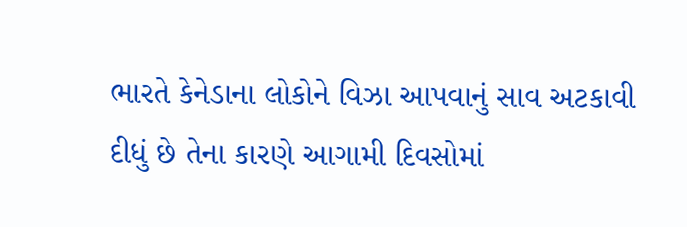ભારતે કેનેડાના લોકોને વિઝા આપવાનું સાવ અટકાવી દીધું છે તેના કારણે આગામી દિવસોમાં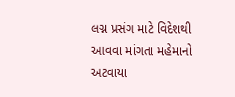લગ્ન પ્રસંગ માટે વિદેશથી આવવા માંગતા મહેમાનો અટવાયા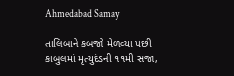Ahmedabad Samay

તાલિબાને કબજો મેળવ્‍યા પછી કાબુલમાં મૃત્‍યુદંડની ૧૧મી સજા,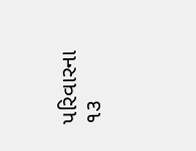પરિવારના ૧૩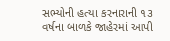સભ્‍યોની હત્‍યા કરનારાની ૧૩ વર્ષના બાળકે જાહેરમાં આપી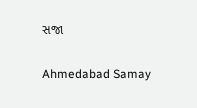સજા

Ahmedabad Samay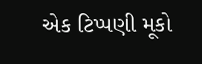એક ટિપ્પણી મૂકો